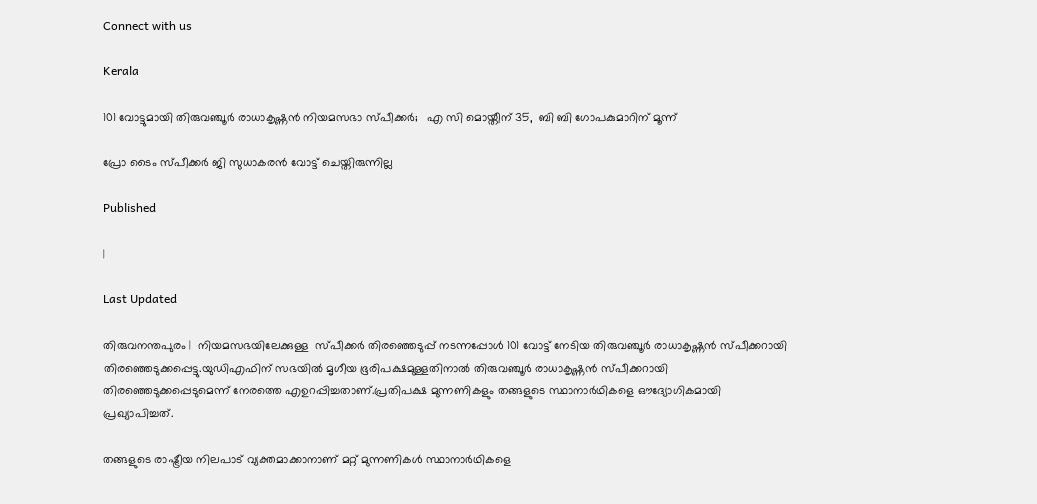Connect with us

Kerala

101 വോട്ടുമായി തിരുവഞ്ചൂര്‍ രാധാകൃഷ്ണന്‍ നിയമസഭാ സ്പീക്കര്‍;   എ സി മൊയ്തീന് 35,  ബി ബി ഗോപകുമാറിന് മൂന്ന്

പ്രോ ടൈം സ്പീക്കര്‍ ജി സുധാകരന്‍ വോട്ട് ചെയ്തിരുന്നില്ല

Published

|

Last Updated

തിരുവനന്തപുരം |  നിയമസഭയിലേക്കുള്ള  സ്പീക്കര്‍ തിരഞ്ഞെടുപ്പ് നടന്നപ്പോള്‍ 101 വോട്ട് നേടിയ തിരുവഞ്ചൂര്‍ രാധാകൃഷ്ണന്‍ സ്പീക്കറായി തിരഞ്ഞെടുക്കപ്പെട്ടു.യുഡിഎഫിന് സഭയില്‍ മൃഗീയ ഭൂരിപക്ഷമുള്ളതിനാല്‍ തിരുവഞ്ചൂര്‍ രാധാകൃഷ്ണന്‍ സ്പീക്കറായി തിരഞ്ഞെടുക്കപ്പെടുമെന്ന് നേരത്തെ എഉറപ്പിച്ചതാണ്.പ്രതിപക്ഷ മുന്നണികളും തങ്ങളുടെ സ്ഥാനാര്‍ഥികളെ ഔദ്യോഗികമായി പ്രഖ്യാപിച്ചത്.

തങ്ങളുടെ രാഷ്ട്രീയ നിലപാട് വ്യക്തമാക്കാനാണ് മറ്റ് മുന്നണികള്‍ സ്ഥാനാര്‍ഥികളെ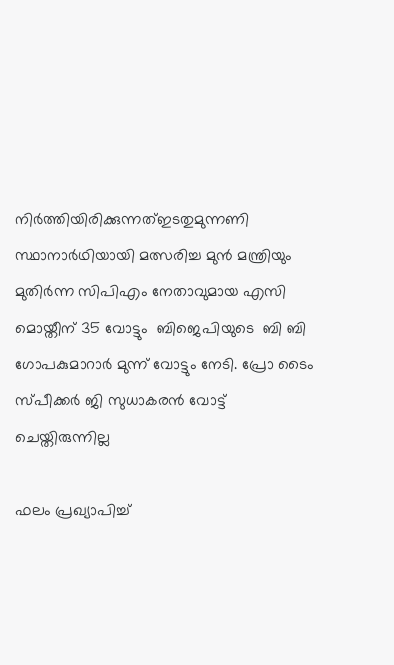നിര്‍ത്തിയിരിക്കുന്നത്ഇടതുമുന്നണി സ്ഥാനാര്‍ഥിയായി മത്സരിച്ച മുന്‍ മന്ത്രിയും മുതിര്‍ന്ന സിപിഎം നേതാവുമായ എസി മൊയ്തീന് 35 വോട്ടും  ബിജെപിയുടെ  ബി ബി ഗോപകുമാറാര്‍ മുന്ന് വോട്ടും നേടി. പ്രോ ടൈം സ്പീക്കര്‍ ജി സുധാകരന്‍ വോട്ട് ചെയ്തിരുന്നില്ല

ഫലം പ്രഖ്യാപിച്ച്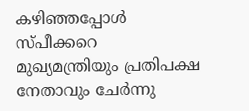കഴിഞ്ഞപ്പോള്‍  സ്പീക്കറെ മുഖ്യമന്ത്രിയും പ്രതിപക്ഷ നേതാവും ചേര്‍ന്നു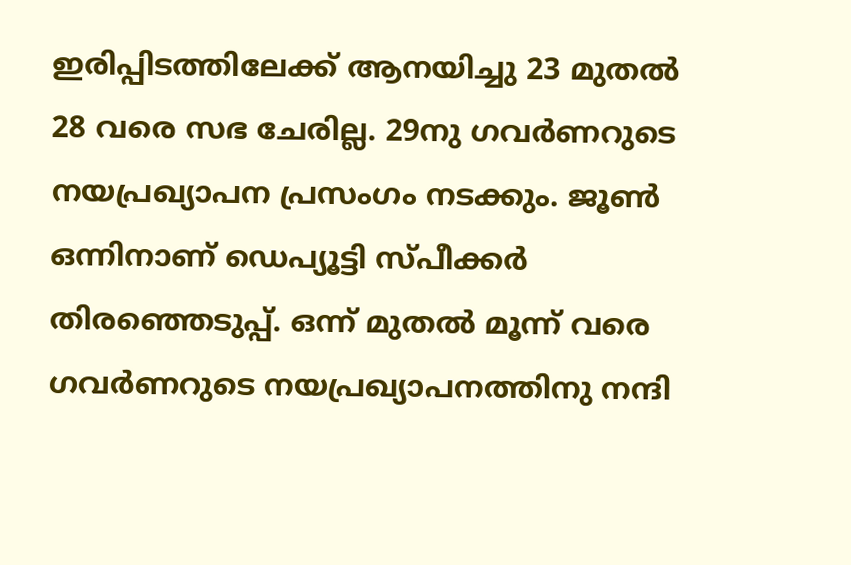ഇരിപ്പിടത്തിലേക്ക് ആനയിച്ചു 23 മുതല്‍ 28 വരെ സഭ ചേരില്ല. 29നു ഗവര്‍ണറുടെ നയപ്രഖ്യാപന പ്രസംഗം നടക്കും. ജൂണ്‍ ഒന്നിനാണ് ഡെപ്യൂട്ടി സ്പീക്കര്‍ തിരഞ്ഞെടുപ്പ്. ഒന്ന് മുതല്‍ മൂന്ന് വരെ ഗവര്‍ണറുടെ നയപ്രഖ്യാപനത്തിനു നന്ദി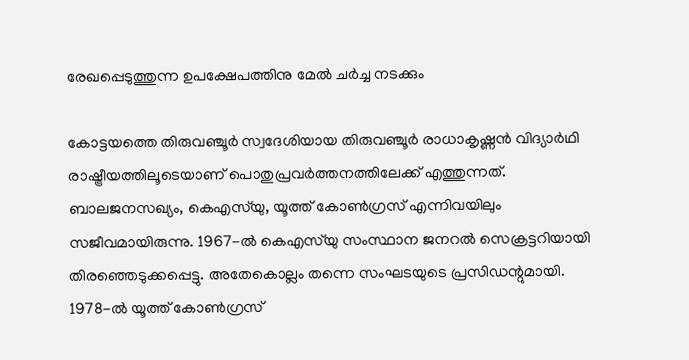രേഖപ്പെടുത്തുന്ന ഉപക്ഷേപത്തിനു മേല്‍ ചര്‍ച്ച നടക്കും

കോട്ടയത്തെ തിരുവഞ്ചൂർ സ്വദേശിയായ തിരുവഞ്ചൂർ രാധാകൃഷ്ണൻ വിദ്യാർഥി രാഷ്ട്രീയത്തിലൂടെയാണ് പൊതുപ്രവർത്തനത്തിലേക്ക് എത്തുന്നത്. ബാലജനസഖ്യം, കെഎസ്‌യു, യൂത്ത് കോൺഗ്രസ് എന്നിവയിലും സജീവമായിരുന്നു. 1967-ൽ കെഎസ്‌യു സംസ്ഥാന ജനറൽ സെക്രട്ടറിയായി തിരഞ്ഞെടുക്കപ്പെട്ടു. അതേകൊല്ലം തന്നെ സംഘടയുടെ പ്രസിഡന്റുമായി. 1978-ൽ യൂത്ത് കോൺഗ്രസ്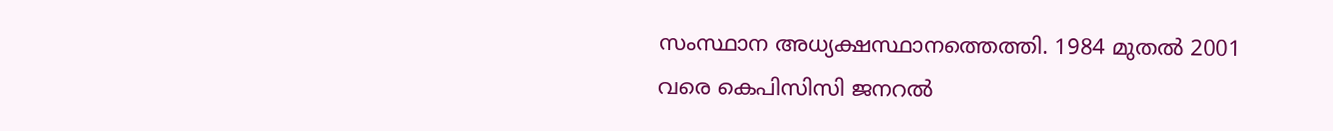സംസ്ഥാന അധ്യക്ഷസ്ഥാനത്തെത്തി. 1984 മുതൽ 2001 വരെ കെപിസിസി ജനറൽ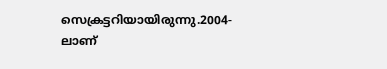സെക്രട്ടറിയായിരുന്നു.2004-ലാണ്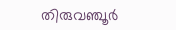തിരുവഞ്ചൂർ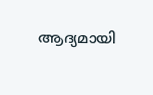ആദ്യമായി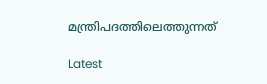മന്ത്രിപദത്തിലെത്തുന്നത്

Latest